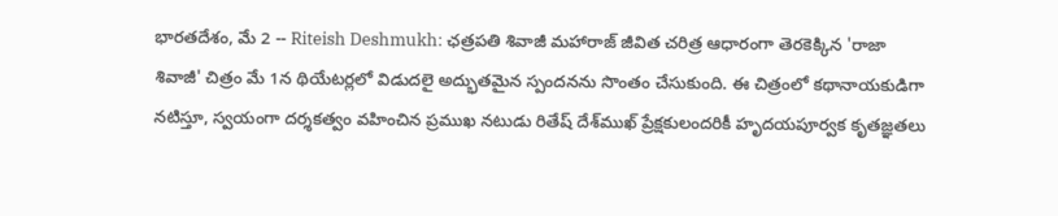భారతదేశం, మే 2 -- Riteish Deshmukh: ఛత్రపతి శివాజీ మహారాజ్ జీవిత చరిత్ర ఆధారంగా తెరకెక్కిన 'రాజా శివాజీ' చిత్రం మే 1న థియేటర్లలో విడుదలై అద్భుతమైన స్పందనను సొంతం చేసుకుంది. ఈ చిత్రంలో కథానాయకుడిగా నటిస్తూ, స్వయంగా దర్శకత్వం వహించిన ప్రముఖ నటుడు రితేష్ దేశ్‌ముఖ్ ప్రేక్షకులందరికీ హృదయపూర్వక కృతజ్ఞతలు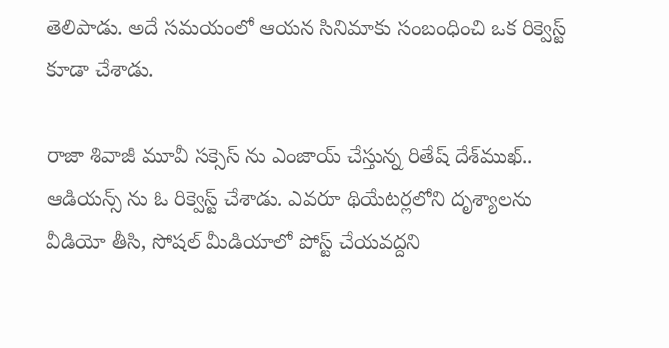తెలిపాడు. అదే సమయంలో ఆయన సినిమాకు సంబంధించి ఒక రిక్వెస్ట్ కూడా చేశాడు.

రాజా శివాజీ మూవీ సక్సెస్ ను ఎంజాయ్ చేస్తున్న రితేష్ దేశ్‌ముఖ్.. ఆడియన్స్ ను ఓ రిక్వెస్ట్ చేశాడు. ఎవరూ థియేటర్లలోని దృశ్యాలను వీడియో తీసి, సోషల్ మీడియాలో పోస్ట్ చేయవద్దని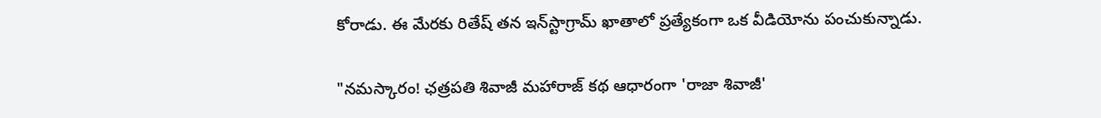కోరాడు. ఈ మేరకు రితేష్ తన ఇన్‌స్టాగ్రామ్ ఖాతాలో ప్రత్యేకంగా ఒక వీడియోను పంచుకున్నాడు.

"నమస్కారం! ఛత్రపతి శివాజీ మహారాజ్ కథ ఆధారంగా 'రాజా శివాజీ'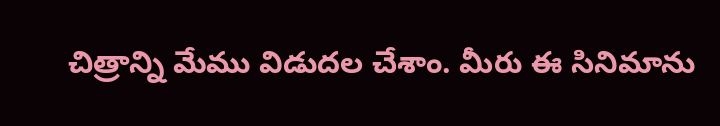చిత్రాన్ని మేము విడుదల చేశాం. మీరు ఈ సినిమాను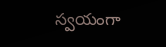స్వయంగా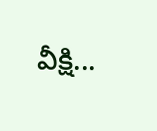వీక్షి...